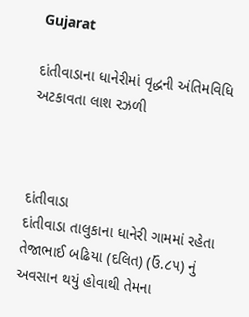Gujarat

દાંતીવાડાના ધાનેરીમાં વૃદ્ધની અંતિમવિધિ અટકાવતા લાશ રઝળી



દાંતીવાડા
દાંતીવાડા તાલુકાના ધાનેરી ગામમાં રહેતા તેજાભાઈ બઢિયા (દલિત) (ઉં.૮૫) નું અવસાન થયું હોવાથી તેમના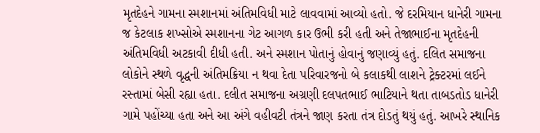મૃતદેહને ગામના સ્મશાનમાં અંતિમવિધી માટે લાવવામાં આવ્યો હતો. જે દરમિયાન ધાનેરી ગામના જ કેટલાક શખ્સોએ સ્મશાનના ગેટ આગળ કાર ઉભી કરી હતી અને તેજાભાઈના મૃતદેહની અંતિમવિધી અટકાવી દીધી હતી. અને સ્મશાન પોતાનું હોવાનું જણાવ્યું હતું. દલિત સમાજના લોકોને સ્થળે વૃદ્ધની અંતિમક્રિયા ન થવા દેતા પરિવારજનો બે કલાકથી લાશને ટ્રેક્ટરમાં લઈને રસ્તામાં બેસી રહ્યા હતા. દલીત સમાજના અગ્રણી દલપતભાઈ ભાટિયાને થતા તાબડતોડ ધાનેરી ગામે પહોંચ્યા હતા અને આ અંગે વહીવટી તંત્રને જાણ કરતા તંત્ર દોડતું થયું હતું. આખરે સ્થાનિક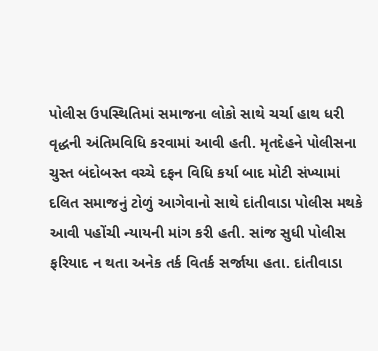પોલીસ ઉપસ્થિતિમાં સમાજના લોકો સાથે ચર્ચા હાથ ધરી વૃદ્ધની અંતિમવિધિ કરવામાં આવી હતી. મૃતદેહને પોલીસના ચુસ્ત બંદોબસ્ત વચ્ચે દફન વિધિ કર્યા બાદ મોટી સંખ્યામાં દલિત સમાજનું ટોળું આગેવાનો સાથે દાંતીવાડા પોલીસ મથકે આવી પહોંચી ન્યાયની માંગ કરી હતી. સાંજ સુધી પોલીસ ફરિયાદ ન થતા અનેક તર્ક વિતર્ક સર્જાયા હતા. દાંતીવાડા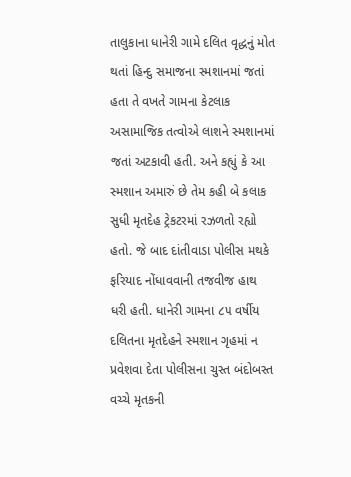તાલુકાના ધાનેરી ગામે દલિત વૃદ્ધનું મોત થતાં હિન્દુ સમાજના સ્મશાનમાં જતાં હતા તે વખતે ગામના કેટલાક અસામાજિક તત્વોએ લાશને સ્મશાનમાં જતાં અટકાવી હતી. અને કહ્યું કે આ સ્મશાન અમારું છે તેમ કહી બે કલાક સુધી મૃતદેહ ટ્રેકટરમાં રઝળતો રહ્યો હતો. જે બાદ દાંતીવાડા પોલીસ મથકે ફરિયાદ નોંધાવવાની તજવીજ હાથ ધરી હતી. ધાનેરી ગામના ૮૫ વર્ષીય દલિતના મૃતદેહને સ્મશાન ગૃહમાં ન પ્રવેશવા દેતા પોલીસના ચુસ્ત બંદોબસ્ત વચ્ચે મૃતકની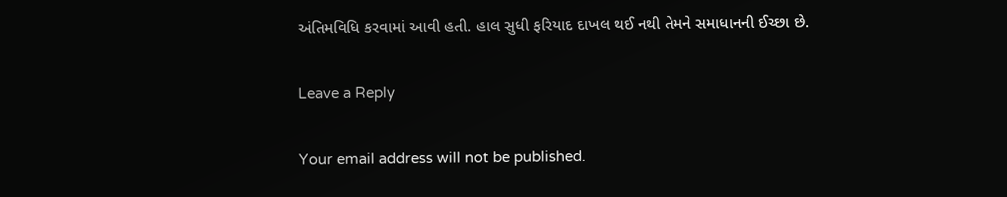અંતિમવિધિ કરવામાં આવી હતી. હાલ સુધી ફરિયાદ દાખલ થઈ નથી તેમને સમાધાનની ઈચ્છા છે.

Leave a Reply

Your email address will not be published.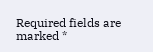Required fields are marked *